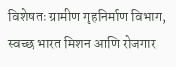विशेषतः ग्रामीण गृहनिर्माण विभाग, स्वच्छ भारत मिशन आणि रोजगार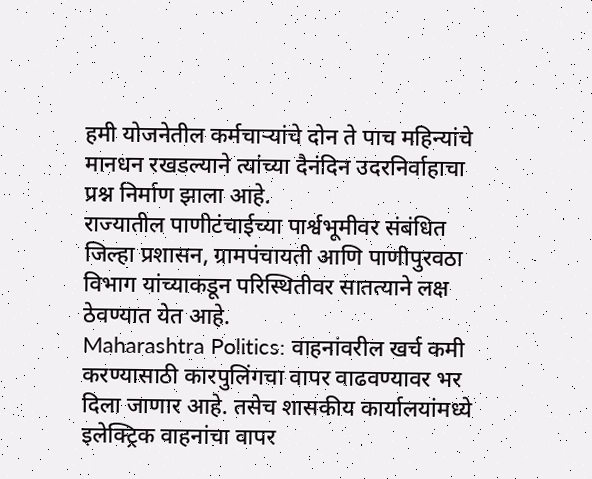हमी योजनेतील कर्मचाऱ्यांचे दोन ते पाच महिन्यांचे मानधन रखडल्याने त्यांच्या दैनंदिन उदरनिर्वाहाचा प्रश्न निर्माण झाला आहे.
राज्यातील पाणीटंचाईच्या पार्श्वभूमीवर संबंधित जिल्हा प्रशासन, ग्रामपंचायती आणि पाणीपुरवठा विभाग यांच्याकडून परिस्थितीवर सातत्याने लक्ष ठेवण्यात येत आहे.
Maharashtra Politics: वाहनांवरील खर्च कमी करण्यासाठी कारपुलिंगचा वापर वाढवण्यावर भर दिला जाणार आहे. तसेच शासकीय कार्यालयांमध्ये इलेक्ट्रिक वाहनांचा वापर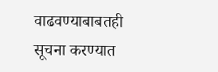वाढवण्याबाबतही सूचना करण्यात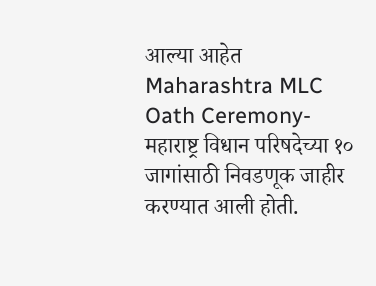आल्या आहेत
Maharashtra MLC Oath Ceremony-महाराष्ट्र विधान परिषदेच्या १० जागांसाठी निवडणूक जाहीर करण्यात आली होती.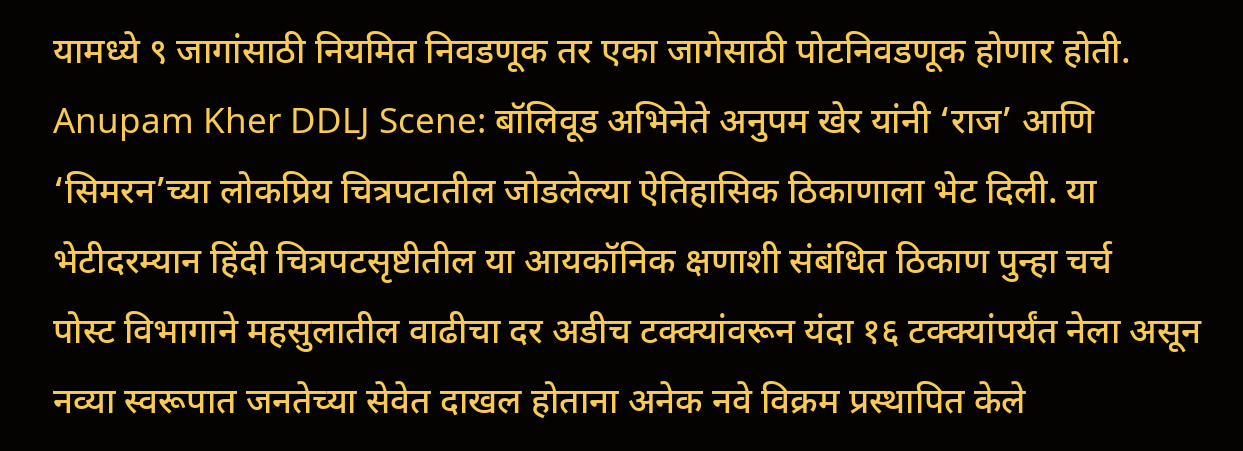यामध्ये ९ जागांसाठी नियमित निवडणूक तर एका जागेसाठी पोटनिवडणूक होणार होती.
Anupam Kher DDLJ Scene: बॉलिवूड अभिनेते अनुपम खेर यांनी ‘राज’ आणि ‘सिमरन’च्या लोकप्रिय चित्रपटातील जोडलेल्या ऐतिहासिक ठिकाणाला भेट दिली. या भेटीदरम्यान हिंदी चित्रपटसृष्टीतील या आयकॉनिक क्षणाशी संबंधित ठिकाण पुन्हा चर्च
पोस्ट विभागाने महसुलातील वाढीचा दर अडीच टक्क्यांवरून यंदा १६ टक्क्यांपर्यंत नेला असून नव्या स्वरूपात जनतेच्या सेवेत दाखल होताना अनेक नवे विक्रम प्रस्थापित केले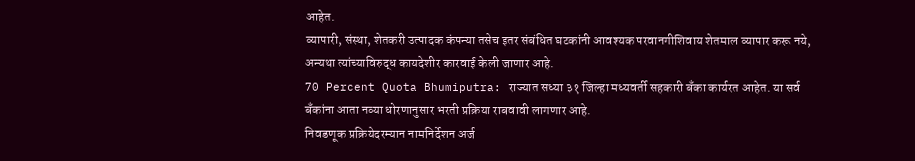आहेत.
व्यापारी, संस्था, शेतकरी उत्पादक कंपन्या तसेच इतर संबंधित घटकांनी आवश्यक परवानगीशिवाय शेतमाल व्यापार करू नये, अन्यथा त्यांच्याविरुद्ध कायदेशीर कारवाई केली जाणार आहे.
70 Percent Quota Bhumiputra: राज्यात सध्या ३१ जिल्हा मध्यवर्ती सहकारी बँका कार्यरत आहेत. या सर्व बँकांना आता नव्या धोरणानुसार भरती प्रक्रिया राबवावी लागणार आहे.
निवडणूक प्रक्रियेदरम्यान नामनिर्देशन अर्ज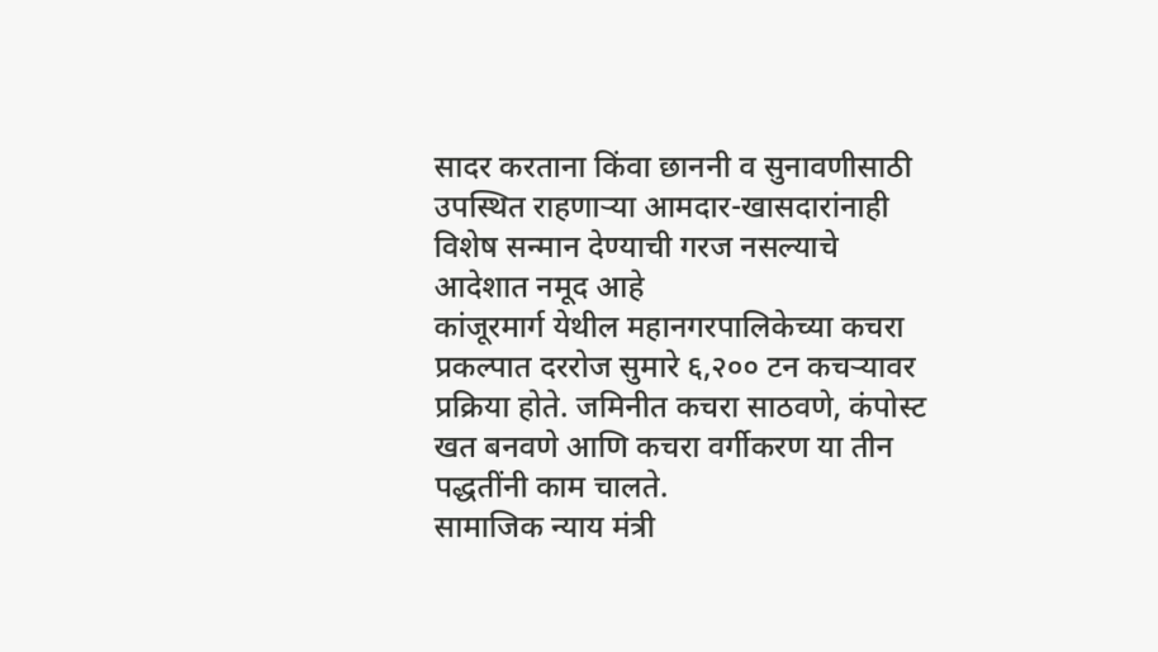सादर करताना किंवा छाननी व सुनावणीसाठी उपस्थित राहणाऱ्या आमदार-खासदारांनाही विशेष सन्मान देण्याची गरज नसल्याचे आदेशात नमूद आहे
कांजूरमार्ग येथील महानगरपालिकेच्या कचरा प्रकल्पात दररोज सुमारे ६,२०० टन कचऱ्यावर प्रक्रिया होते. जमिनीत कचरा साठवणे, कंपोस्ट खत बनवणे आणि कचरा वर्गीकरण या तीन पद्धतींनी काम चालते.
सामाजिक न्याय मंत्री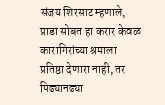संजय शिरसाट म्हणाले, प्राडा सोबत हा करार केवळ कारागिरांच्या श्रमाला प्रतिष्ठा देणारा नाही, तर पिढ्यानढ्या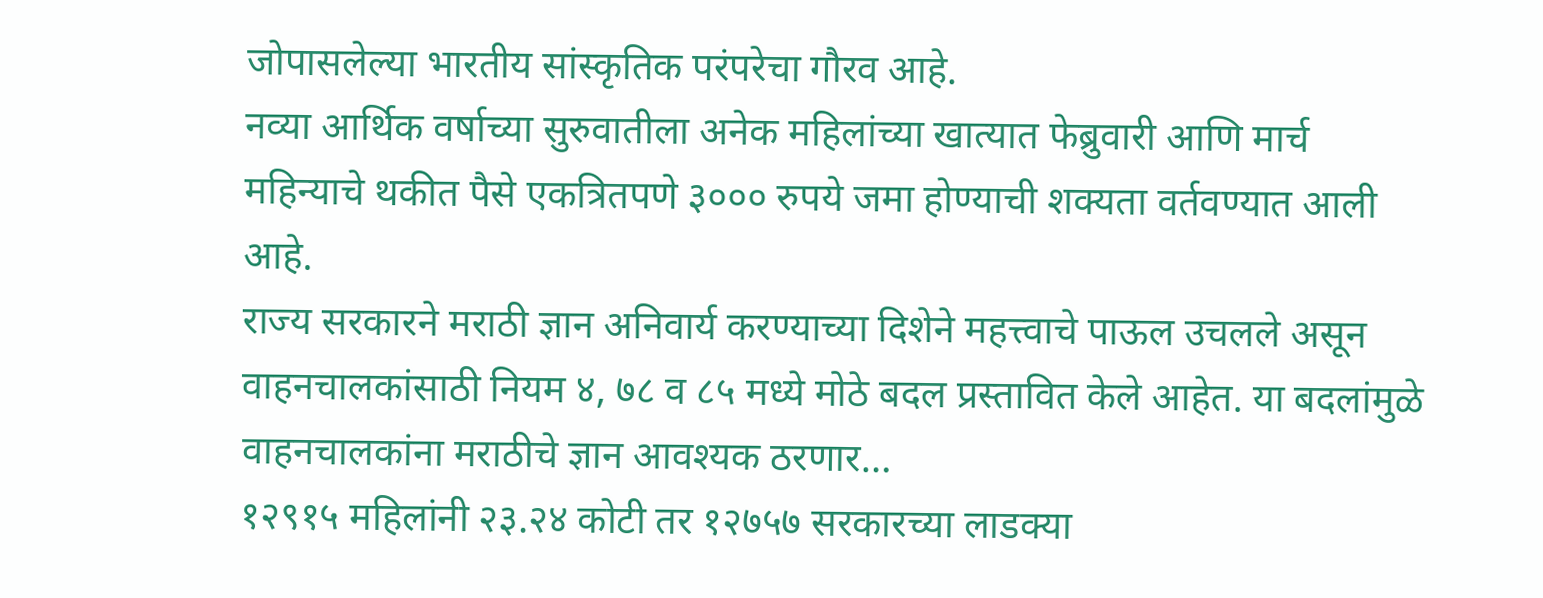जोपासलेल्या भारतीय सांस्कृतिक परंपरेचा गौरव आहे.
नव्या आर्थिक वर्षाच्या सुरुवातीला अनेक महिलांच्या खात्यात फेब्रुवारी आणि मार्च महिन्याचे थकीत पैसे एकत्रितपणे ३००० रुपये जमा होण्याची शक्यता वर्तवण्यात आली आहे.
राज्य सरकारने मराठी ज्ञान अनिवार्य करण्याच्या दिशेने महत्त्वाचे पाऊल उचलले असून वाहनचालकांसाठी नियम ४, ७८ व ८५ मध्ये मोठे बदल प्रस्तावित केले आहेत. या बदलांमुळे वाहनचालकांना मराठीचे ज्ञान आवश्यक ठरणार…
१२९१५ महिलांनी २३.२४ कोटी तर १२७५७ सरकारच्या लाडक्या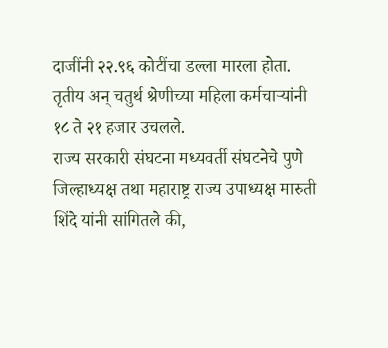दाजींनी २२.९६ कोटींचा डल्ला मारला होता. तृतीय अन् चतुर्थ श्रेणीच्या महिला कर्मचाऱ्यांनी १८ ते २१ हजार उचलले.
राज्य सरकारी संघटना मध्यवर्ती संघटनेचे पुणे जिल्हाध्यक्ष तथा महाराष्ट्र राज्य उपाध्यक्ष मारुती शिंदे यांनी सांगितले की,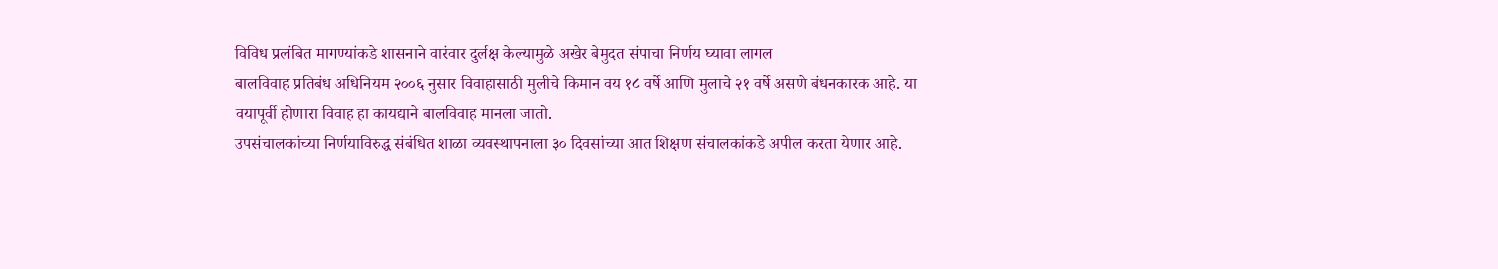विविध प्रलंबित मागण्यांकडे शासनाने वारंवार दुर्लक्ष केल्यामुळे अखेर बेमुदत संपाचा निर्णय घ्यावा लागल
बालविवाह प्रतिबंध अधिनियम २००६ नुसार विवाहासाठी मुलीचे किमान वय १८ वर्षे आणि मुलाचे २१ वर्षे असणे बंधनकारक आहे. या वयापूर्वी होणारा विवाह हा कायद्याने बालविवाह मानला जातो.
उपसंचालकांच्या निर्णयाविरुद्ध संबंधित शाळा व्यवस्थापनाला ३० दिवसांच्या आत शिक्षण संचालकांकडे अपील करता येणार आहे.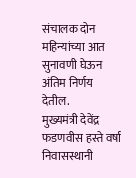संचालक दोन महिन्यांच्या आत सुनावणी घेऊन अंतिम निर्णय देतील.
मुख्यमंत्री देवेंद्र फडणवीस हस्ते वर्षा निवासस्थानी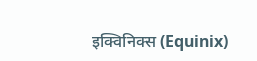इक्विनिक्स (Equinix)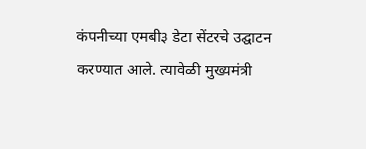कंपनीच्या एमबी३ डेटा सेंटरचे उद्घाटन करण्यात आले. त्यावेळी मुख्यमंत्री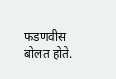फडणवीस बोलत होते.